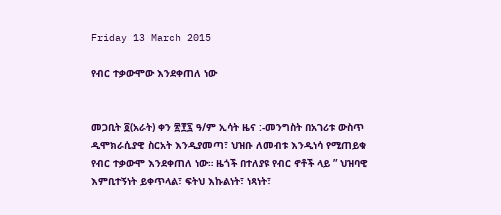Friday 13 March 2015

የብር ተቃውሞው እንደቀጠለ ነው


መጋቢት ፬(አራት) ቀን ፳፻፯ ዓ/ም ኢሳት ዜና :-መንግስት በአገሪቱ ውስጥ ዲሞክራሲያዊ ስርአት እንዲያመጣ፣ ህዝቡ ለመብቱ እንዲነሳ የሚጠይቁ የብር ተቃውሞ እንደቀጠለ ነው። ዜጎች በተለያዩ የብር ኖቶች ላይ ” ህዝባዊ እምቢተኝነት ይቀጥላል፣ ፍትህ እኩልነት፣ ነጻነት፣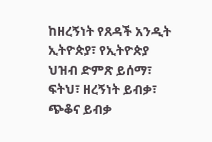ከዘረኝነት የጸዳች አንዲት ኢትዮጵያ፣ የኢትዮጵያ ህዝብ ድምጽ ይሰማ፣ ፍትህ፣ ዘረኝነት ይብቃ፣ ጭቆና ይብቃ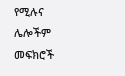የሚሉና ሌሎችም መፍክሮች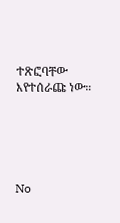ተጽፎባቸው እየተሰራጩ ነው።





No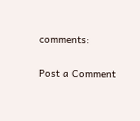comments:

Post a Comment